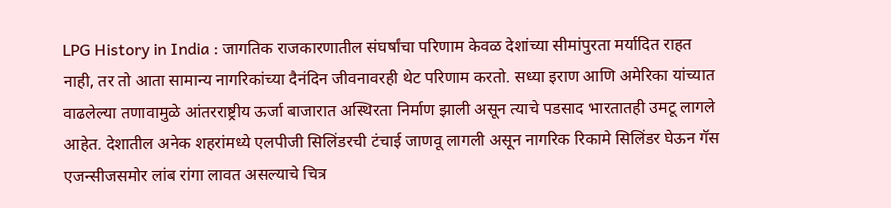LPG History in India : जागतिक राजकारणातील संघर्षांचा परिणाम केवळ देशांच्या सीमांपुरता मर्यादित राहत नाही, तर तो आता सामान्य नागरिकांच्या दैनंदिन जीवनावरही थेट परिणाम करतो. सध्या इराण आणि अमेरिका यांच्यात वाढलेल्या तणावामुळे आंतरराष्ट्रीय ऊर्जा बाजारात अस्थिरता निर्माण झाली असून त्याचे पडसाद भारतातही उमटू लागले आहेत. देशातील अनेक शहरांमध्ये एलपीजी सिलिंडरची टंचाई जाणवू लागली असून नागरिक रिकामे सिलिंडर घेऊन गॅस एजन्सीजसमोर लांब रांगा लावत असल्याचे चित्र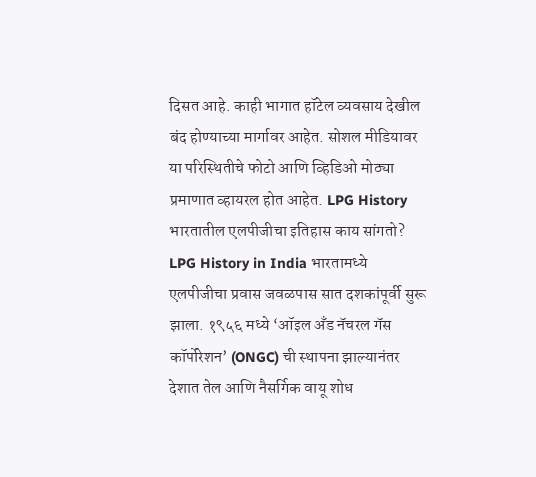दिसत आहे. काही भागात हॉटेल व्यवसाय देखील बंद होण्याच्या मार्गावर आहेत. सोशल मीडियावर या परिस्थितीचे फोटो आणि व्हिडिओ मोठ्या प्रमाणात व्हायरल होत आहेत. LPG History भारतातील एलपीजीचा इतिहास काय सांगतो? LPG History in India भारतामध्ये एलपीजीचा प्रवास जवळपास सात दशकांपूर्वी सुरू झाला. १९५६ मध्ये ‘ऑइल अँड नॅचरल गॅस कॉर्पोरेशन’ (ONGC) ची स्थापना झाल्यानंतर देशात तेल आणि नैसर्गिक वायू शोध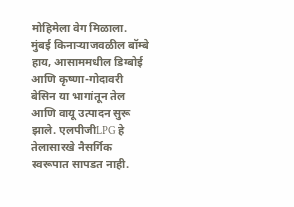मोहिमेला वेग मिळाला. मुंबई किनाऱ्याजवळील बॉम्बे हाय, आसाममधील डिग्बोई आणि कृष्णा-गोदावरी बेसिन या भागांतून तेल आणि वायू उत्पादन सुरू झाले. एलपीजीLPG हे तेलासारखे नैसर्गिक स्वरूपात सापडत नाही.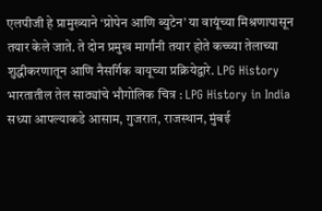एलपीजी हे प्रामुख्याने ‘प्रोपेन आणि ब्युटेन’ या वायूंच्या मिश्रणापासून तयार केले जाते. ते दोन प्रमुख मार्गांनी तयार होते कच्च्या तेलाच्या शुद्धीकरणातून आणि नैसर्गिक वायूच्या प्रक्रियेद्वारे. LPG History भारतातील तेल साठ्यांचे भौगोलिक चित्र : LPG History in India सध्या आपल्याकडे आसाम, गुजरात, राजस्थान, मुंबई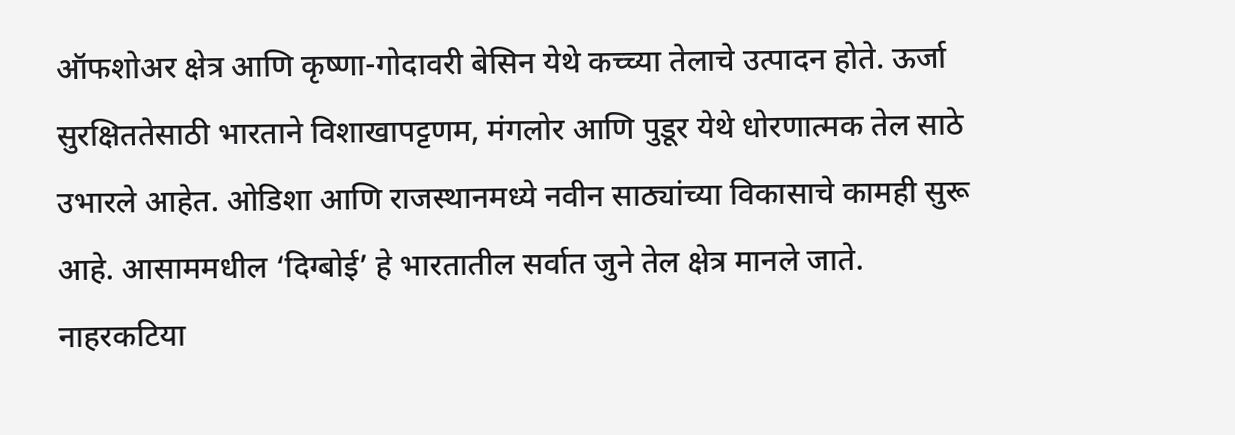ऑफशोअर क्षेत्र आणि कृष्णा-गोदावरी बेसिन येथे कच्च्या तेलाचे उत्पादन होते. ऊर्जा सुरक्षिततेसाठी भारताने विशाखापट्टणम, मंगलोर आणि पुडूर येथे धोरणात्मक तेल साठे उभारले आहेत. ओडिशा आणि राजस्थानमध्ये नवीन साठ्यांच्या विकासाचे कामही सुरू आहे. आसाममधील ‘दिग्बोई’ हे भारतातील सर्वात जुने तेल क्षेत्र मानले जाते. नाहरकटिया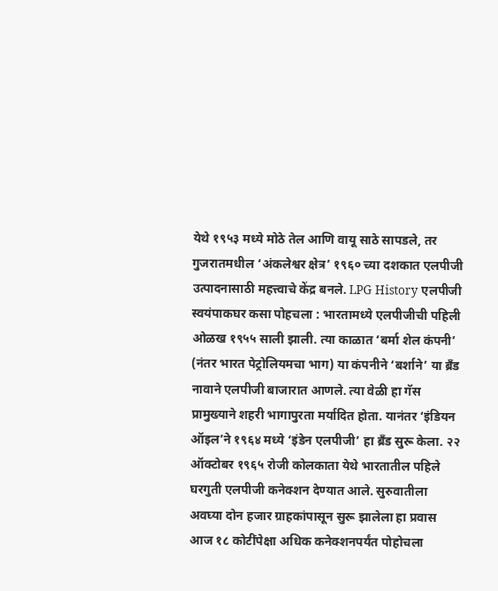येथे १९५३ मध्ये मोठे तेल आणि वायू साठे सापडले, तर गुजरातमधील ‘अंकलेश्वर क्षेत्र’ १९६० च्या दशकात एलपीजी उत्पादनासाठी महत्त्वाचे केंद्र बनले. LPG History एलपीजी स्वयंपाकघर कसा पोहचला : भारतामध्ये एलपीजीची पहिली ओळख १९५५ साली झाली. त्या काळात ‘बर्मा शेल कंपनी’ (नंतर भारत पेट्रोलियमचा भाग) या कंपनीने ‘बर्शाने’ या ब्रँड नावाने एलपीजी बाजारात आणले. त्या वेळी हा गॅस प्रामुख्याने शहरी भागापुरता मर्यादित होता. यानंतर ‘इंडियन ऑइल’ने १९६४ मध्ये ‘इंडेन एलपीजी’ हा ब्रँड सुरू केला. २२ ऑक्टोबर १९६५ रोजी कोलकाता येथे भारतातील पहिले घरगुती एलपीजी कनेक्शन देण्यात आले. सुरुवातीला अवघ्या दोन हजार ग्राहकांपासून सुरू झालेला हा प्रवास आज १८ कोटींपेक्षा अधिक कनेक्शनपर्यंत पोहोचला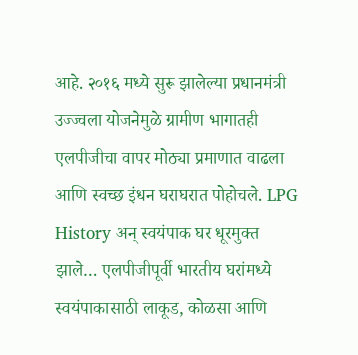आहे. २०१६ मध्ये सुरू झालेल्या प्रधानमंत्री उज्ज्वला योजनेमुळे ग्रामीण भागातही एलपीजीचा वापर मोठ्या प्रमाणात वाढला आणि स्वच्छ इंधन घराघरात पोहोचले. LPG History अन् स्वयंपाक घर धूरमुक्त झाले… एलपीजीपूर्वी भारतीय घरांमध्ये स्वयंपाकासाठी लाकूड, कोळसा आणि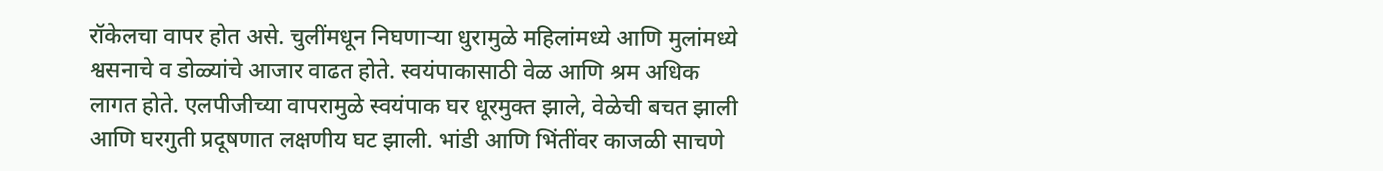रॉकेलचा वापर होत असे. चुलींमधून निघणाऱ्या धुरामुळे महिलांमध्ये आणि मुलांमध्ये श्वसनाचे व डोळ्यांचे आजार वाढत होते. स्वयंपाकासाठी वेळ आणि श्रम अधिक लागत होते. एलपीजीच्या वापरामुळे स्वयंपाक घर धूरमुक्त झाले, वेळेची बचत झाली आणि घरगुती प्रदूषणात लक्षणीय घट झाली. भांडी आणि भिंतींवर काजळी साचणे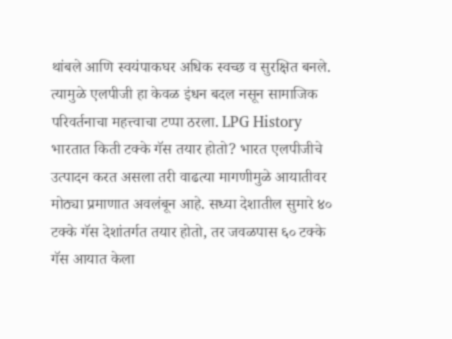थांबले आणि स्वयंपाकघर अधिक स्वच्छ व सुरक्षित बनले. त्यामुळे एलपीजी हा केवळ इंधन बदल नसून सामाजिक परिवर्तनाचा महत्त्वाचा टप्पा ठरला. LPG History भारतात किती टक्के गॅस तयार होतो? भारत एलपीजीचे उत्पादन करत असला तरी वाढत्या मागणीमुळे आयातीवर मोठ्या प्रमाणात अवलंबून आहे. सध्या देशातील सुमारे ४० टक्के गॅस देशांतर्गत तयार होतो, तर जवळपास ६० टक्के गॅस आयात केला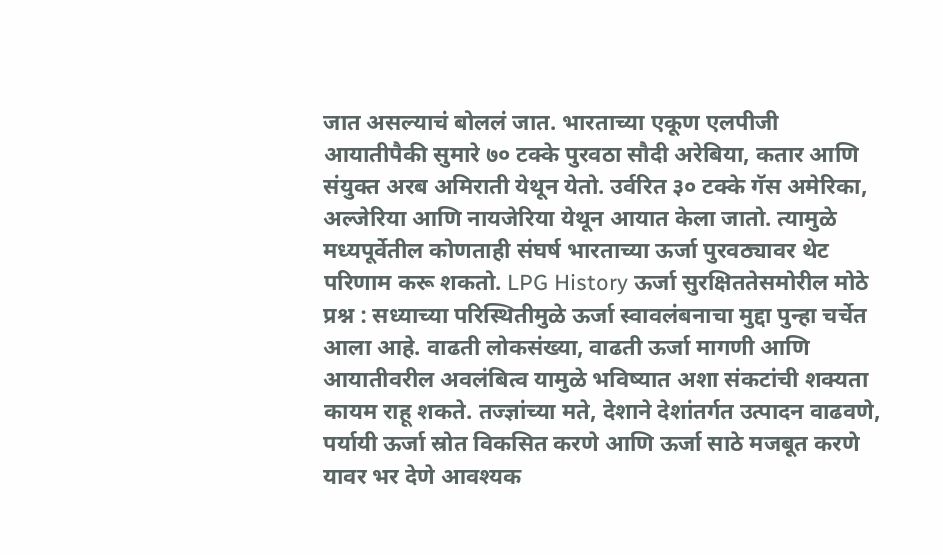जात असल्याचं बोललं जात. भारताच्या एकूण एलपीजी आयातीपैकी सुमारे ७० टक्के पुरवठा सौदी अरेबिया, कतार आणि संयुक्त अरब अमिराती येथून येतो. उर्वरित ३० टक्के गॅस अमेरिका, अल्जेरिया आणि नायजेरिया येथून आयात केला जातो. त्यामुळे मध्यपूर्वेतील कोणताही संघर्ष भारताच्या ऊर्जा पुरवठ्यावर थेट परिणाम करू शकतो. LPG History ऊर्जा सुरक्षिततेसमोरील मोठे प्रश्न : सध्याच्या परिस्थितीमुळे ऊर्जा स्वावलंबनाचा मुद्दा पुन्हा चर्चेत आला आहे. वाढती लोकसंख्या, वाढती ऊर्जा मागणी आणि आयातीवरील अवलंबित्व यामुळे भविष्यात अशा संकटांची शक्यता कायम राहू शकते. तज्ज्ञांच्या मते, देशाने देशांतर्गत उत्पादन वाढवणे, पर्यायी ऊर्जा स्रोत विकसित करणे आणि ऊर्जा साठे मजबूत करणे यावर भर देणे आवश्यक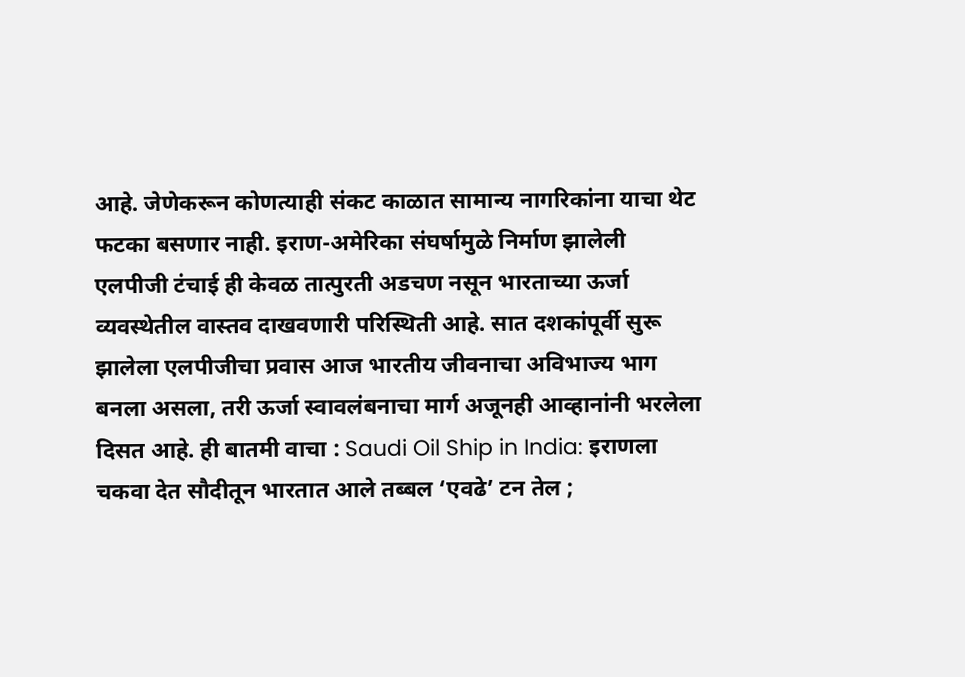आहे. जेणेकरून कोणत्याही संकट काळात सामान्य नागरिकांना याचा थेट फटका बसणार नाही. इराण-अमेरिका संघर्षामुळे निर्माण झालेली एलपीजी टंचाई ही केवळ तात्पुरती अडचण नसून भारताच्या ऊर्जा व्यवस्थेतील वास्तव दाखवणारी परिस्थिती आहे. सात दशकांपूर्वी सुरू झालेला एलपीजीचा प्रवास आज भारतीय जीवनाचा अविभाज्य भाग बनला असला, तरी ऊर्जा स्वावलंबनाचा मार्ग अजूनही आव्हानांनी भरलेला दिसत आहे. ही बातमी वाचा : Saudi Oil Ship in India: इराणला चकवा देत सौदीतून भारतात आले तब्बल ‘एवढे’ टन तेल ;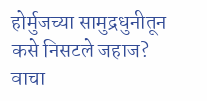होर्मुजच्या सामुद्रधुनीतून कसे निसटले जहाज? वाचा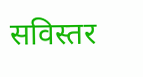सविस्तर